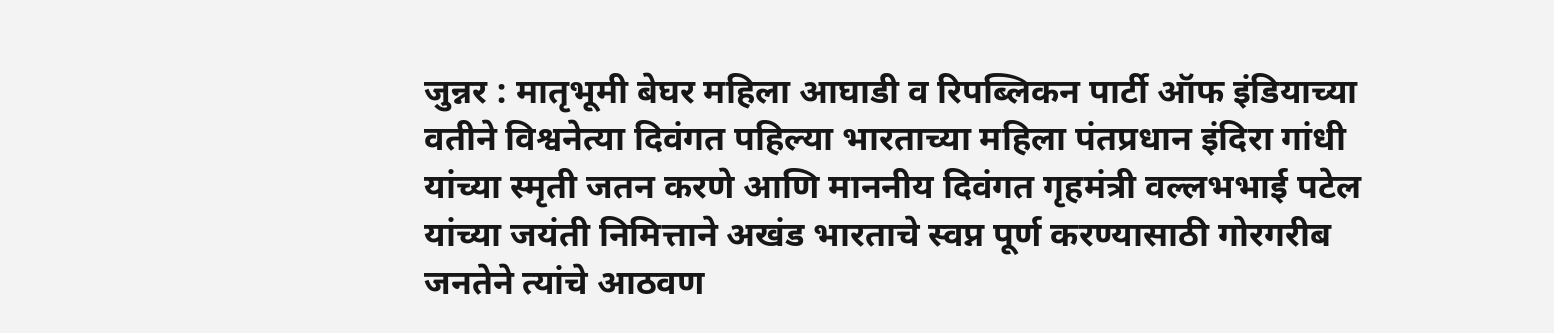जुन्नर : मातृभूमी बेघर महिला आघाडी व रिपब्लिकन पार्टी ऑफ इंडियाच्या वतीने विश्वनेत्या दिवंगत पहिल्या भारताच्या महिला पंतप्रधान इंदिरा गांधी यांच्या स्मृती जतन करणे आणि माननीय दिवंगत गृहमंत्री वल्लभभाई पटेल यांच्या जयंती निमित्ताने अखंड भारताचे स्वप्न पूर्ण करण्यासाठी गोरगरीब जनतेने त्यांचे आठवण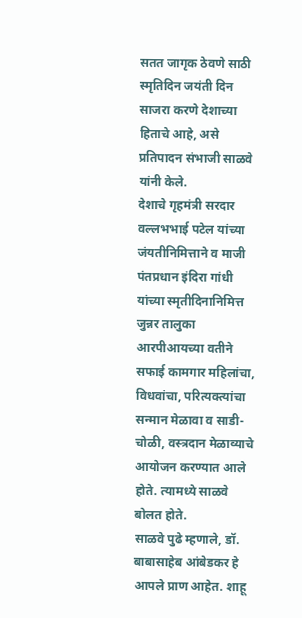सतत जागृक ठेवणे साठी स्मृतिदिन जयंती दिन साजरा करणे देशाच्या हिताचे आहे, असे प्रतिपादन संभाजी साळवे यांनी केले.
देशाचे गृहमंत्री सरदार वल्लभभाई पटेल यांच्या जंयतीनिमित्ताने व माजी पंतप्रधान इंदिरा गांधी यांच्या स्मृतीदिनानिमित्त जुन्नर तालुका आरपीआयच्या वतीने सफाई कामगार महिलांचा, विधवांचा, परित्यक्त्यांचा सन्मान मेळावा व साडी-चोळी, वस्त्रदान मेळाव्याचे आयोजन करण्यात आले होते. त्यामध्ये साळवे बोलत होते.
साळवे पुढे म्हणाले, डॉ. बाबासाहेब आंबेडकर हे आपले प्राण आहेत. शाहू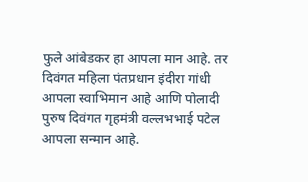फुले आंबेडकर हा आपला मान आहे. तर दिवंगत महिला पंतप्रधान इंदीरा गांधी आपला स्वाभिमान आहे आणि पोलादी पुरुष दिवंगत गृहमंत्री वल्लभभाई पटेल आपला सन्मान आहे.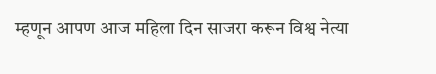म्हणून आपण आज महिला दिन साजरा करून विश्व नेत्या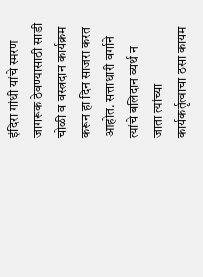इंदिरा गांधी यांचे स्मरण जागरूक ठेवण्यासाठी साडी चोळी व वस्त्रदान कार्यक्रम करून हा दिन साजरा करत आहोत. सत्ताधारी वर्गाने त्यांचे बलिदान व्यर्थ न जाता त्यांच्या कार्यकर्तृत्वाचा ठसा कायम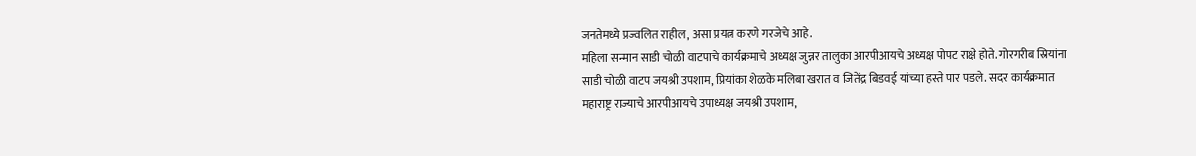जनतेमध्ये प्रज्वलित राहील, असा प्रयत्न करणे गरजेचे आहे.
महिला सन्मान साडी चोळी वाटपाचे कार्यक्रमाचे अध्यक्ष जुन्नर तालुका आरपीआयचे अध्यक्ष पोपट राक्षे होते. गोरगरीब स्रियांना साडी चोळी वाटप जयश्री उपशाम, प्रियांका शेळके मलिबा खरात व जितेंद्र बिडवई यांच्या हस्ते पार पडले. सदर कार्यक्रमात महाराष्ट्र राज्याचे आरपीआयचे उपाध्यक्ष जयश्री उपशाम,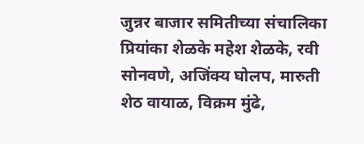जुन्नर बाजार समितीच्या संचालिका प्रियांका शेळके महेश शेळके, रवी सोनवणे, अजिंक्य घोलप, मारुती शेठ वायाळ, विक्रम मुंढे,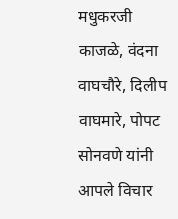मधुकरजी काजळे, वंदना वाघचौरे, दिलीप वाघमारे, पोपट सोनवणे यांनी आपले विचार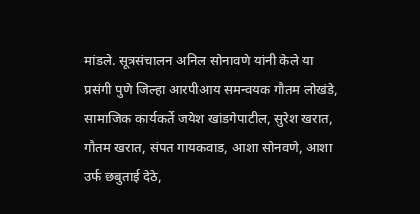मांडले. सूत्रसंचालन अनिल सोनावणे यांनी केले या प्रसंगी पुणे जिल्हा आरपीआय समन्वयक गौतम लोखंडे, सामाजिक कार्यकर्ते जयेश खांडगेपाटील, सुरेश खरात, गौतम खरात, संपत गायकवाड, आशा सोनवणे, आशा उर्फ छबुताई देठे,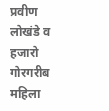प्रवीण लोखंडे व हजारो गोरगरीब महिला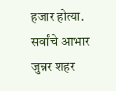हजार होत्या. सर्वांचे आभार जुन्नर शहर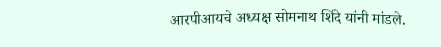आरपीआयचे अध्यक्ष सोमनाथ शिंदे यांनी मांडले.